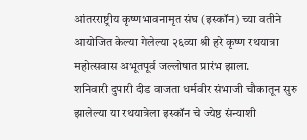आंतरराष्ट्रीय कृष्णभावनामृत संघ (इस्कॉन) च्या वतीने आयोजित केल्या गेलेल्या २६व्या श्री हरे कृष्ण रथयात्रा महोत्सवास अभूतपूर्व जल्लोषात प्रारंभ झाला.
शनिवारी दुपारी दीड वाजता धर्मवीर संभाजी चौकातून सुरु झालेल्या या रथयात्रेला इस्कॉन चे ज्येष्ठ संन्याशी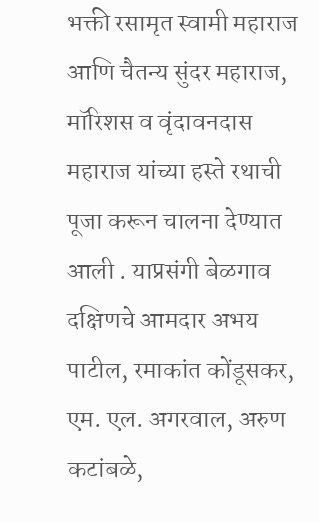भक्ती रसामृत स्वामी महाराज आणि चैतन्य सुंदर महाराज, मॉरिशस व वृंदावनदास महाराज यांच्या हस्ते रथाची पूजा करून चालना देण्यात आली . याप्रसंगी बेळगाव दक्षिणचे आमदार अभय पाटील, रमाकांत कोंडूसकर, एम. एल. अगरवाल, अरुण कटांबळे,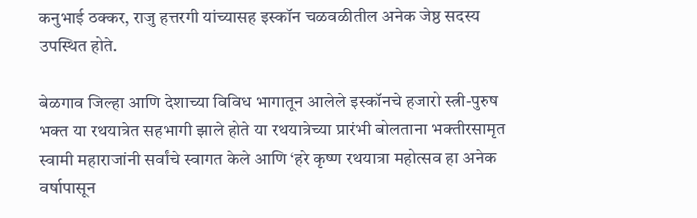कनुभाई ठक्कर, राजु हत्तरगी यांच्यासह इस्कॉन चळवळीतील अनेक जेष्ठ सदस्य उपस्थित होते.

बेळगाव जिल्हा आणि देशाच्या विविध भागातून आलेले इस्कॉनचे हजारो स्त्री-पुरुष भक्त या रथयात्रेत सहभागी झाले होते या रथयात्रेच्या प्रारंभी बोलताना भक्तीरसामृत स्वामी महाराजांनी सर्वांचे स्वागत केले आणि ‘हरे कृष्ण रथयात्रा महोत्सव हा अनेक वर्षापासून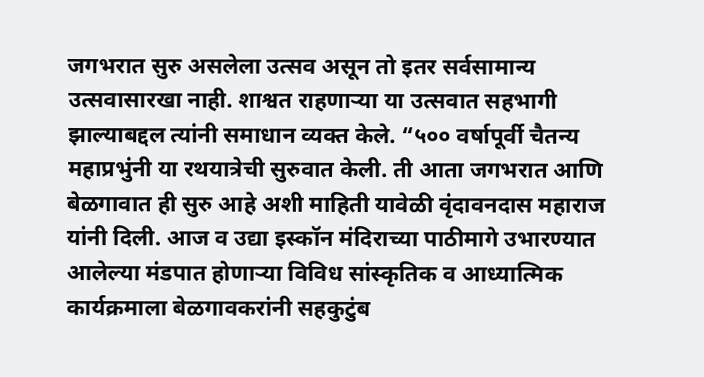जगभरात सुरु असलेला उत्सव असून तो इतर सर्वसामान्य उत्सवासारखा नाही. शाश्वत राहणाऱ्या या उत्सवात सहभागी झाल्याबद्दल त्यांनी समाधान व्यक्त केले. “५०० वर्षापूर्वी चैतन्य महाप्रभुंनी या रथयात्रेची सुरुवात केली. ती आता जगभरात आणि बेळगावात ही सुरु आहे अशी माहिती यावेळी वृंदावनदास महाराज यांनी दिली. आज व उद्या इस्कॉन मंदिराच्या पाठीमागे उभारण्यात आलेल्या मंडपात होणाऱ्या विविध सांस्कृतिक व आध्यात्मिक कार्यक्रमाला बेळगावकरांनी सहकुटुंब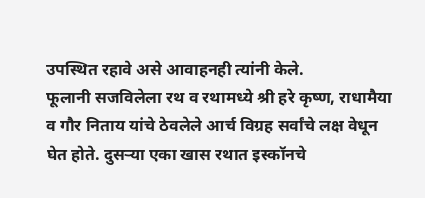उपस्थित रहावे असे आवाहनही त्यांनी केले.
फूलानी सजविलेला रथ व रथामध्ये श्री हरे कृष्ण, राधामैया व गौर निताय यांचे ठेवलेले आर्च विग्रह सर्वांचे लक्ष वेधून घेत होते. दुसऱ्या एका खास रथात इस्कॉनचे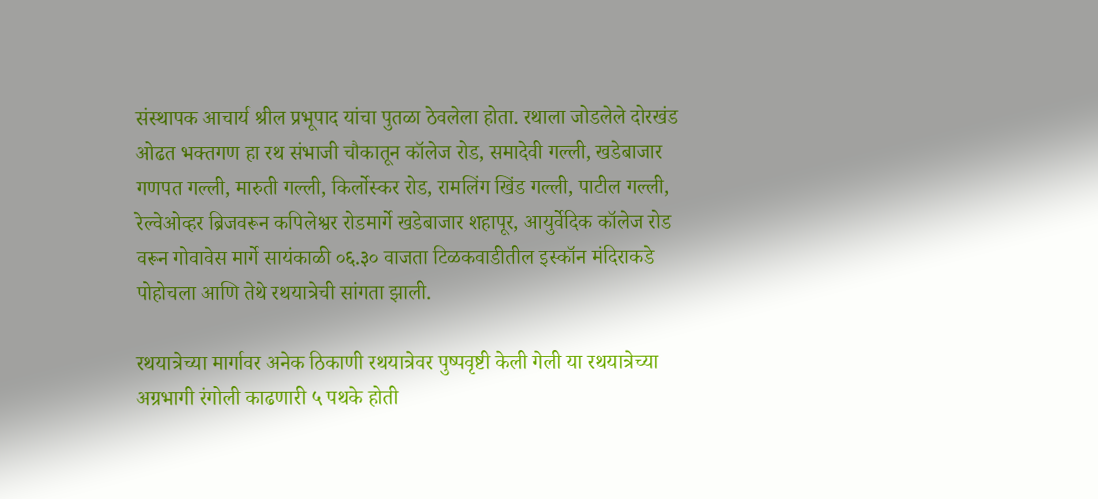संस्थापक आचार्य श्रील प्रभूपाद यांचा पुतळा ठेवलेला होता. रथाला जोडलेले दोरखंड ओढत भक्तगण हा रथ संभाजी चौकातून कॉलेज रोड, समादेवी गल्ली, खडेबाजार गणपत गल्ली, मारुती गल्ली, किर्लोस्कर रोड, रामलिंग खिंड गल्ली, पाटील गल्ली, रेल्वेओव्हर ब्रिजवरून कपिलेश्वर रोडमार्गे खडेबाजार शहापूर, आयुर्वेदिक कॉलेज रोड वरून गोवावेस मार्गे सायंकाळी ०६.३० वाजता टिळकवाडीतील इस्कॉन मंदिराकडे पोहोचला आणि तेथे रथयात्रेची सांगता झाली.

रथयात्रेच्या मार्गावर अनेक ठिकाणी रथयात्रेवर पुष्पवृष्टी केली गेली या रथयात्रेच्या अग्रभागी रंगोली काढणारी ५ पथके होती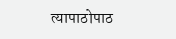त्यापाठोपाठ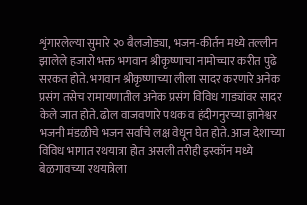शृंगारलेल्या सुमारे २० बैलजोड्या, भजन-कीर्तन मध्ये तल्लीन झालेले हजारो भक्त भगवान श्रीकृष्णाचा नामोच्चार करीत पुढे सरकत होते. भगवान श्रीकृष्णाच्या लीला सादर करणारे अनेक प्रसंग तसेच रामायणातील अनेक प्रसंग विविध गाड्यांवर सादर केले जात होते. ढोल वाजवणारे पथक व हंदीगनुरच्या ज्ञानेश्वर भजनी मंडळीचे भजन सर्वांचे लक्ष वेधून घेत होते. आज देशाच्या विविध भागात रथयात्रा होत असली तरीही इस्कॉन मध्ये बेळगावच्या रथयात्रेला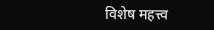विशेष महत्त्व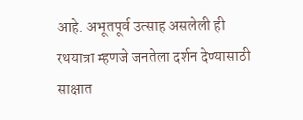आहे. अभूतपूर्व उत्साह असलेली ही रथयात्रा म्हणजे जनतेला दर्शन देण्यासाठी साक्षात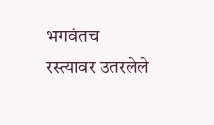भगवंतच रस्त्यावर उतरलेले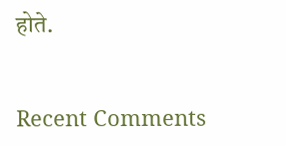होते.


Recent Comments